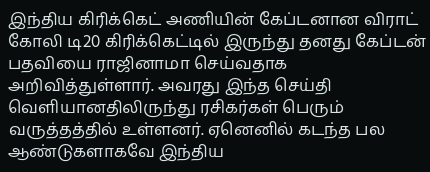இந்திய கிரிக்கெட் அணியின் கேப்டனான விராட் கோலி டி20 கிரிக்கெட்டில் இருந்து தனது கேப்டன் பதவியை ராஜினாமா செய்வதாக அறிவித்துள்ளார். அவரது இந்த செய்தி வெளியானதிலிருந்து ரசிகர்கள் பெரும் வருத்தத்தில் உள்ளனர். ஏனெனில் கடந்த பல ஆண்டுகளாகவே இந்திய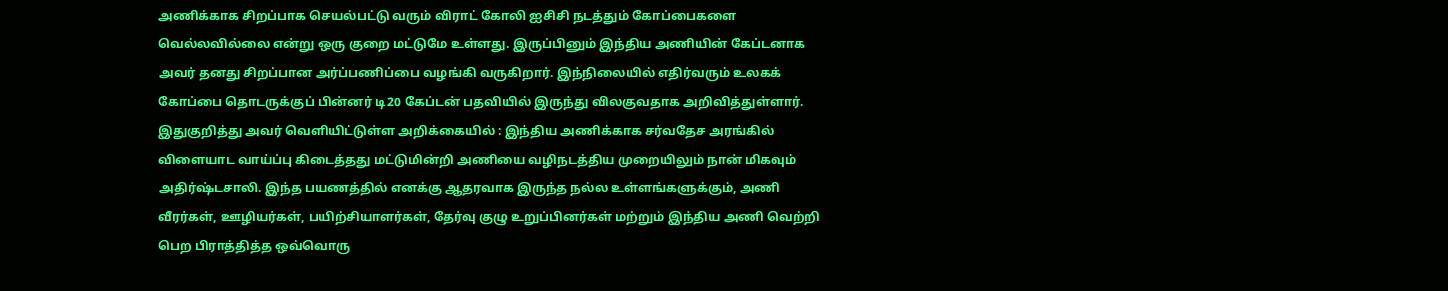அணிக்காக சிறப்பாக செயல்பட்டு வரும் விராட் கோலி ஐசிசி நடத்தும் கோப்பைகளை வெல்லவில்லை என்று ஒரு குறை மட்டுமே உள்ளது. இருப்பினும் இந்திய அணியின் கேப்டனாக அவர் தனது சிறப்பான அர்ப்பணிப்பை வழங்கி வருகிறார். இந்நிலையில் எதிர்வரும் உலகக் கோப்பை தொடருக்குப் பின்னர் டி20 கேப்டன் பதவியில் இருந்து விலகுவதாக அறிவித்துள்ளார்.
இதுகுறித்து அவர் வெளியிட்டுள்ள அறிக்கையில் : இந்திய அணிக்காக சர்வதேச அரங்கில் விளையாட வாய்ப்பு கிடைத்தது மட்டுமின்றி அணியை வழிநடத்திய முறையிலும் நான் மிகவும் அதிர்ஷ்டசாலி. இந்த பயணத்தில் எனக்கு ஆதரவாக இருந்த நல்ல உள்ளங்களுக்கும், அணி வீரர்கள், ஊழியர்கள், பயிற்சியாளர்கள், தேர்வு குழு உறுப்பினர்கள் மற்றும் இந்திய அணி வெற்றி பெற பிராத்தித்த ஒவ்வொரு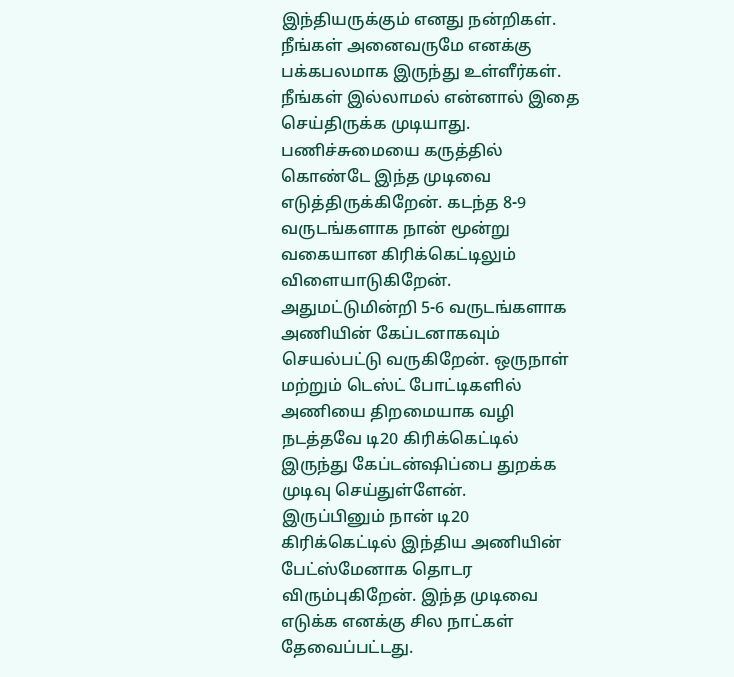இந்தியருக்கும் எனது நன்றிகள்.
நீங்கள் அனைவருமே எனக்கு பக்கபலமாக இருந்து உள்ளீர்கள். நீங்கள் இல்லாமல் என்னால் இதை செய்திருக்க முடியாது. பணிச்சுமையை கருத்தில் கொண்டே இந்த முடிவை எடுத்திருக்கிறேன். கடந்த 8-9 வருடங்களாக நான் மூன்று வகையான கிரிக்கெட்டிலும் விளையாடுகிறேன். அதுமட்டுமின்றி 5-6 வருடங்களாக அணியின் கேப்டனாகவும் செயல்பட்டு வருகிறேன். ஒருநாள் மற்றும் டெஸ்ட் போட்டிகளில் அணியை திறமையாக வழி நடத்தவே டி20 கிரிக்கெட்டில் இருந்து கேப்டன்ஷிப்பை துறக்க முடிவு செய்துள்ளேன்.
இருப்பினும் நான் டி20 கிரிக்கெட்டில் இந்திய அணியின் பேட்ஸ்மேனாக தொடர விரும்புகிறேன். இந்த முடிவை எடுக்க எனக்கு சில நாட்கள் தேவைப்பட்டது.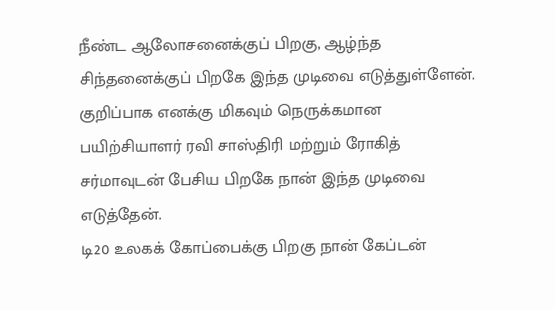நீண்ட ஆலோசனைக்குப் பிறகு, ஆழ்ந்த சிந்தனைக்குப் பிறகே இந்த முடிவை எடுத்துள்ளேன். குறிப்பாக எனக்கு மிகவும் நெருக்கமான பயிற்சியாளர் ரவி சாஸ்திரி மற்றும் ரோகித் சர்மாவுடன் பேசிய பிறகே நான் இந்த முடிவை எடுத்தேன்.
டி20 உலகக் கோப்பைக்கு பிறகு நான் கேப்டன்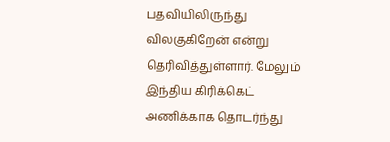பதவியிலிருந்து விலகுகிறேன் என்று தெரிவித்துள்ளார். மேலும் இந்திய கிரிக்கெட் அணிக்காக தொடர்ந்து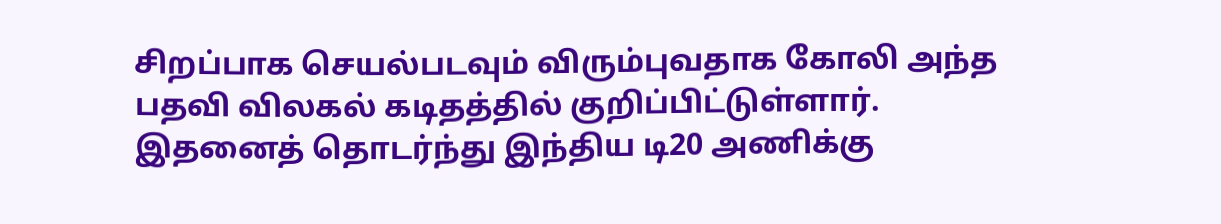சிறப்பாக செயல்படவும் விரும்புவதாக கோலி அந்த பதவி விலகல் கடிதத்தில் குறிப்பிட்டுள்ளார். இதனைத் தொடர்ந்து இந்திய டி20 அணிக்கு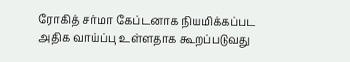ரோகித் சர்மா கேப்டனாக நியமிக்கப்பட அதிக வாய்ப்பு உள்ளதாக கூறப்படுவது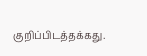குறிப்பிடத்தக்கது.